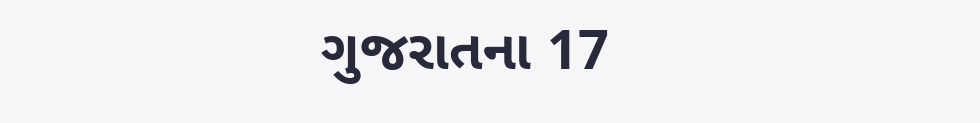ગુજરાતના 17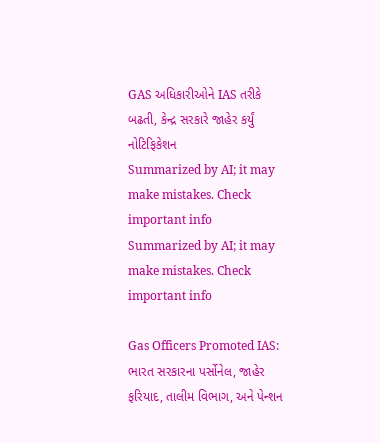GAS અધિકારીઓને IAS તરીકે બઢતી, કેન્દ્ર સરકારે જાહેર કર્યું નોટિફિકેશન
Summarized by AI; it may make mistakes. Check important info
Summarized by AI; it may make mistakes. Check important info

Gas Officers Promoted IAS: ભારત સરકારના પર્સોનેલ, જાહેર ફરિયાદ, તાલીમ વિભાગ, અને પેન્શન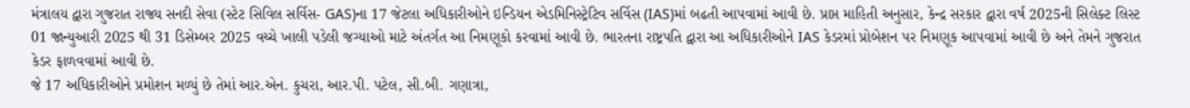મંત્રાલય દ્વારા ગુજરાત રાજ્ય સનદી સેવા (સ્ટેટ સિવિલ સર્વિસ- GAS)ના 17 જેટલા અધિકારીઓને ઇન્ડિયન એડમિનિસ્ટ્રેટિવ સર્વિસ (IAS)માં બઢતી આપવામાં આવી છે. પ્રાપ્ત માહિતી અનુસાર, કેન્દ્ર સરકાર દ્વારા વર્ષ 2025ની સિલેક્ટ લિસ્ટ 01 જાન્યુઆરી 2025 થી 31 ડિસેમ્બર 2025 વચ્ચે ખાલી પડેલી જગ્યાઓ માટે અંતર્ગત આ નિમણૂકો કરવામાં આવી છે. ભારતના રાષ્ટ્રપતિ દ્વારા આ અધિકારીઓને IAS કેડરમાં પ્રોબેશન પર નિમણૂક આપવામાં આવી છે અને તેમને ગુજરાત કેડર ફાળવવામાં આવી છે.
જે 17 અધિકારીઓને પ્રમોશન મળ્યું છે તેમાં આર.એન. કુચરા, આર.પી. પટેલ, સી.બી. ગણાત્રા,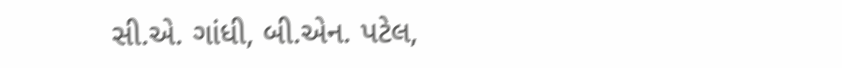સી.એ. ગાંધી, બી.એન. પટેલ,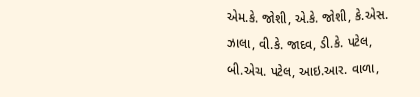એમ.કે. જોશી, એ.કે. જોશી, કે.એસ. ઝાલા, વી.કે. જાદવ, ડી.કે. પટેલ, બી.એચ. પટેલ, આઇ.આર. વાળા,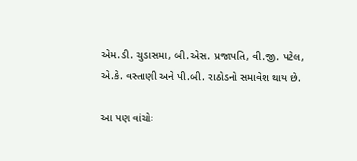એમ.ડી. ચુડાસમા, બી.એસ. પ્રજાપતિ, વી.જી. પટેલ, એ.કે. વસ્તાણી અને પી.બી. રાઠોડનો સમાવેશ થાય છે.

આ પણ વાંચોઃ